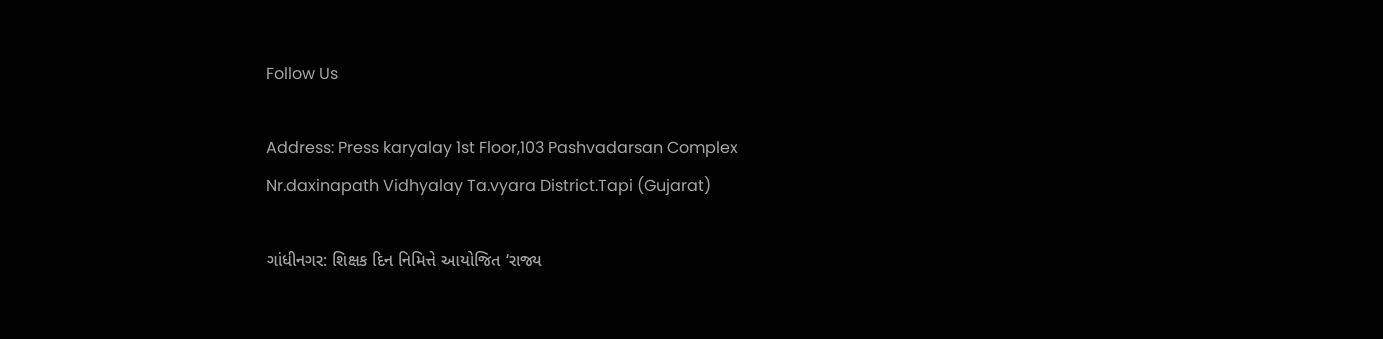Follow Us

Address: Press karyalay 1st Floor,103 Pashvadarsan Complex Nr.daxinapath Vidhyalay Ta.vyara District.Tapi (Gujarat)

ગાંધીનગર: શિક્ષક દિન નિમિત્તે આયોજિત ‘રાજ્ય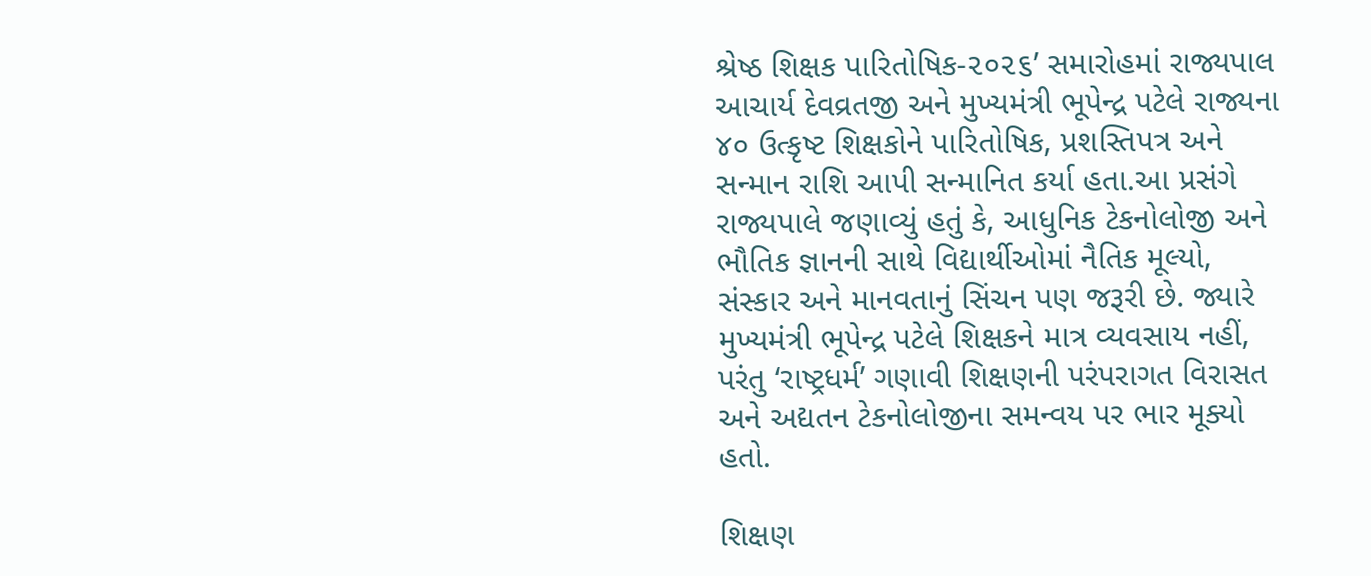શ્રેષ્ઠ શિક્ષક પારિતોષિક-૨૦૨૬’ સમારોહમાં રાજ્યપાલ આચાર્ય દેવવ્રતજી અને મુખ્યમંત્રી ભૂપેન્દ્ર પટેલે રાજ્યના ૪૦ ઉત્કૃષ્ટ શિક્ષકોને પારિતોષિક, પ્રશસ્તિપત્ર અને સન્માન રાશિ આપી સન્માનિત કર્યા હતા.આ પ્રસંગે રાજ્યપાલે જણાવ્યું હતું કે, આધુનિક ટેકનોલોજી અને ભૌતિક જ્ઞાનની સાથે વિદ્યાર્થીઓમાં નૈતિક મૂલ્યો, સંસ્કાર અને માનવતાનું સિંચન પણ જરૂરી છે. જ્યારે મુખ્યમંત્રી ભૂપેન્દ્ર પટેલે શિક્ષકને માત્ર વ્યવસાય નહીં, પરંતુ ‘રાષ્ટ્રધર્મ’ ગણાવી શિક્ષણની પરંપરાગત વિરાસત અને અદ્યતન ટેકનોલોજીના સમન્વય પર ભાર મૂક્યો હતો.

શિક્ષણ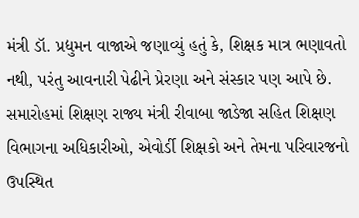મંત્રી ડૉ. પ્રદ્યુમન વાજાએ જણાવ્યું હતું કે, શિક્ષક માત્ર ભણાવતો નથી, પરંતુ આવનારી પેઢીને પ્રેરણા અને સંસ્કાર પણ આપે છે. સમારોહમાં શિક્ષણ રાજ્ય મંત્રી રીવાબા જાડેજા સહિત શિક્ષણ વિભાગના અધિકારીઓ, એવોર્ડી શિક્ષકો અને તેમના પરિવારજનો ઉપસ્થિત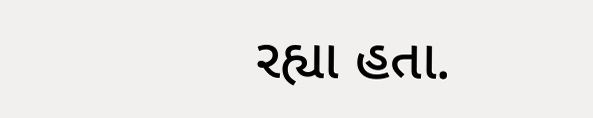રહ્યા હતા.